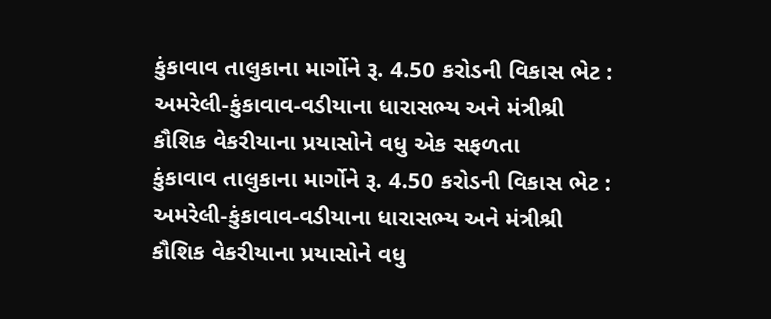કુંકાવાવ તાલુકાના માર્ગોને રૂ. 4.50 કરોડની વિકાસ ભેટ : અમરેલી-કુંકાવાવ-વડીયાના ધારાસભ્ય અને મંત્રીશ્રી કૌશિક વેકરીયાના પ્રયાસોને વધુ એક સફળતા
કુંકાવાવ તાલુકાના માર્ગોને રૂ. 4.50 કરોડની વિકાસ ભેટ : અમરેલી-કુંકાવાવ-વડીયાના ધારાસભ્ય અને મંત્રીશ્રી કૌશિક વેકરીયાના પ્રયાસોને વધુ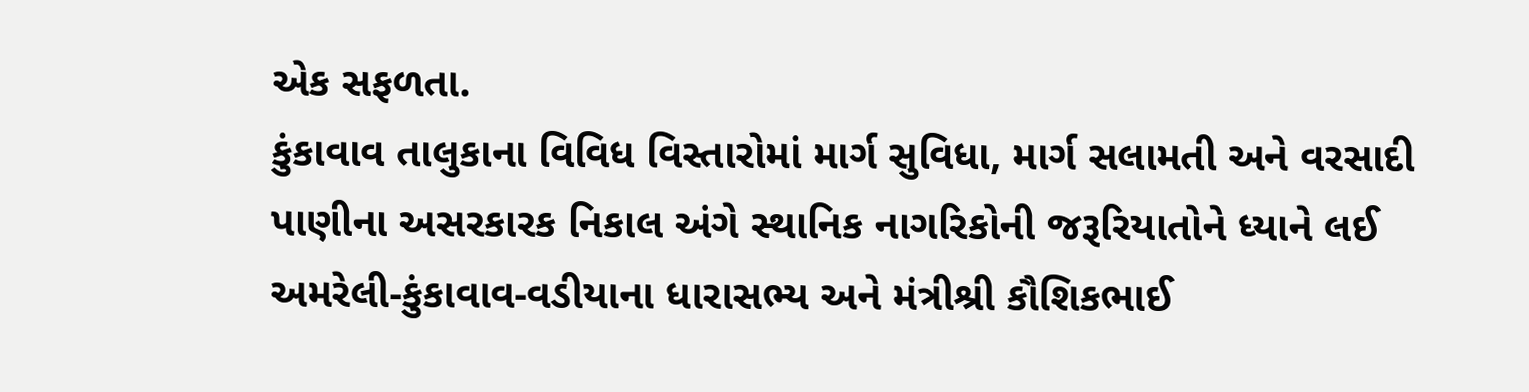એક સફળતા.
કુંકાવાવ તાલુકાના વિવિધ વિસ્તારોમાં માર્ગ સુવિધા, માર્ગ સલામતી અને વરસાદી પાણીના અસરકારક નિકાલ અંગે સ્થાનિક નાગરિકોની જરૂરિયાતોને ધ્યાને લઈ અમરેલી-કુંકાવાવ-વડીયાના ધારાસભ્ય અને મંત્રીશ્રી કૌશિકભાઈ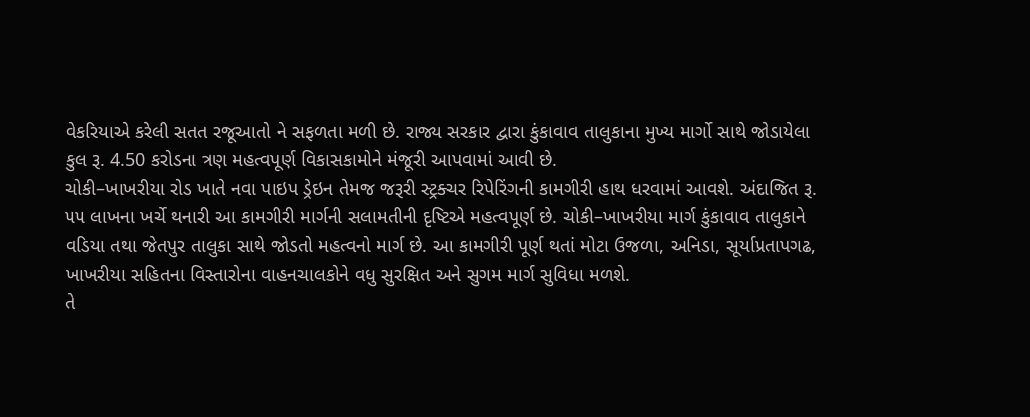વેકરિયાએ કરેલી સતત રજૂઆતો ને સફળતા મળી છે. રાજ્ય સરકાર દ્વારા કુંકાવાવ તાલુકાના મુખ્ય માર્ગો સાથે જોડાયેલા કુલ રૂ. 4.50 કરોડના ત્રણ મહત્વપૂર્ણ વિકાસકામોને મંજૂરી આપવામાં આવી છે.
ચોકી–ખાખરીયા રોડ ખાતે નવા પાઇપ ડ્રેઇન તેમજ જરૂરી સ્ટ્રક્ચર રિપેરિંગની કામગીરી હાથ ધરવામાં આવશે. અંદાજિત રૂ. ૫૫ લાખના ખર્ચે થનારી આ કામગીરી માર્ગની સલામતીની દૃષ્ટિએ મહત્વપૂર્ણ છે. ચોકી–ખાખરીયા માર્ગ કુંકાવાવ તાલુકાને વડિયા તથા જેતપુર તાલુકા સાથે જોડતો મહત્વનો માર્ગ છે. આ કામગીરી પૂર્ણ થતાં મોટા ઉજળા, અનિડા, સૂર્યાપ્રતાપગઢ, ખાખરીયા સહિતના વિસ્તારોના વાહનચાલકોને વધુ સુરક્ષિત અને સુગમ માર્ગ સુવિધા મળશે.
તે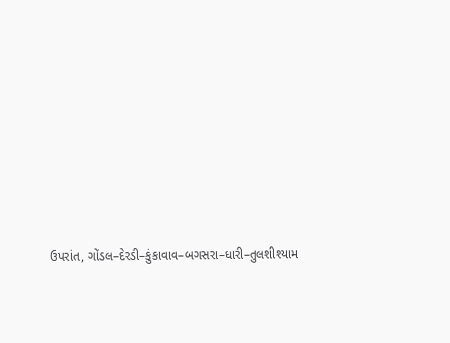ઉપરાંત, ગોંડલ–દેરડી–કુંકાવાવ–બગસરા–ધારી–તુલશીશ્યામ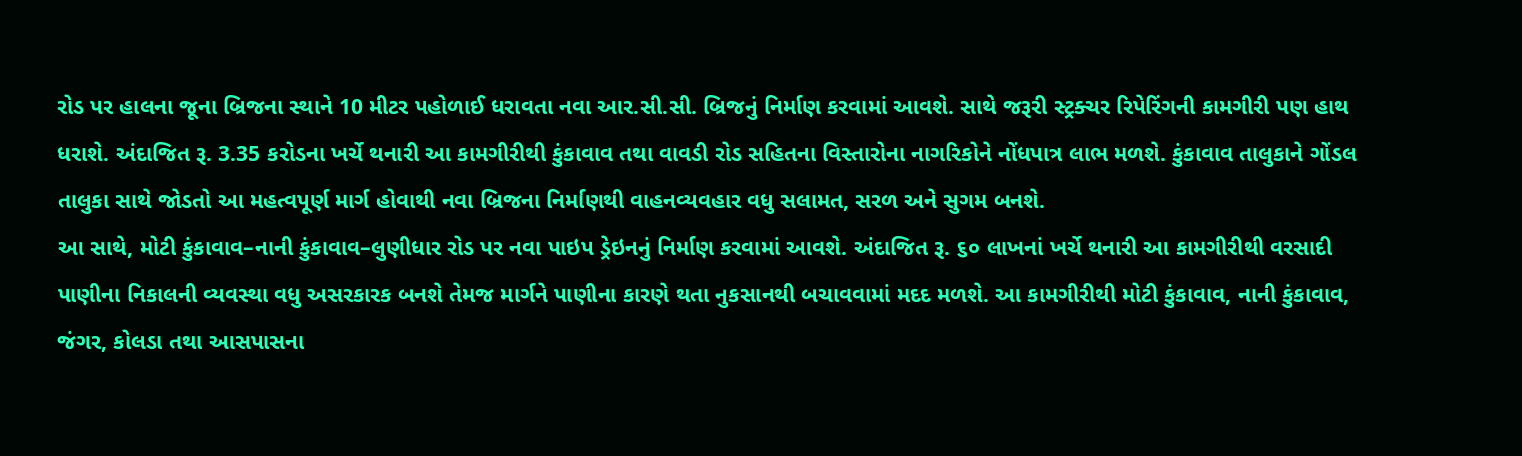રોડ પર હાલના જૂના બ્રિજના સ્થાને 10 મીટર પહોળાઈ ધરાવતા નવા આર.સી.સી. બ્રિજનું નિર્માણ કરવામાં આવશે. સાથે જરૂરી સ્ટ્રક્ચર રિપેરિંગની કામગીરી પણ હાથ ધરાશે. અંદાજિત રૂ. 3.35 કરોડના ખર્ચે થનારી આ કામગીરીથી કુંકાવાવ તથા વાવડી રોડ સહિતના વિસ્તારોના નાગરિકોને નોંધપાત્ર લાભ મળશે. કુંકાવાવ તાલુકાને ગોંડલ તાલુકા સાથે જોડતો આ મહત્વપૂર્ણ માર્ગ હોવાથી નવા બ્રિજના નિર્માણથી વાહનવ્યવહાર વધુ સલામત, સરળ અને સુગમ બનશે.
આ સાથે, મોટી કુંકાવાવ–નાની કુંકાવાવ–લુણીધાર રોડ પર નવા પાઇપ ડ્રેઇનનું નિર્માણ કરવામાં આવશે. અંદાજિત રૂ. ૬૦ લાખનાં ખર્ચે થનારી આ કામગીરીથી વરસાદી પાણીના નિકાલની વ્યવસ્થા વધુ અસરકારક બનશે તેમજ માર્ગને પાણીના કારણે થતા નુકસાનથી બચાવવામાં મદદ મળશે. આ કામગીરીથી મોટી કુંકાવાવ, નાની કુંકાવાવ, જંગર, કોલડા તથા આસપાસના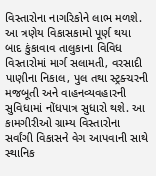વિસ્તારોના નાગરિકોને લાભ મળશે.
આ ત્રણેય વિકાસકામો પૂર્ણ થયા બાદ કુંકાવાવ તાલુકાના વિવિધ વિસ્તારોમાં માર્ગ સલામતી, વરસાદી પાણીના નિકાલ, પુલ તથા સ્ટ્રક્ચરની મજબૂતી અને વાહનવ્યવહારની સુવિધામાં નોંધપાત્ર સુધારો થશે. આ કામગીરીઓ ગ્રામ્ય વિસ્તારોના સર્વાંગી વિકાસને વેગ આપવાની સાથે સ્થાનિક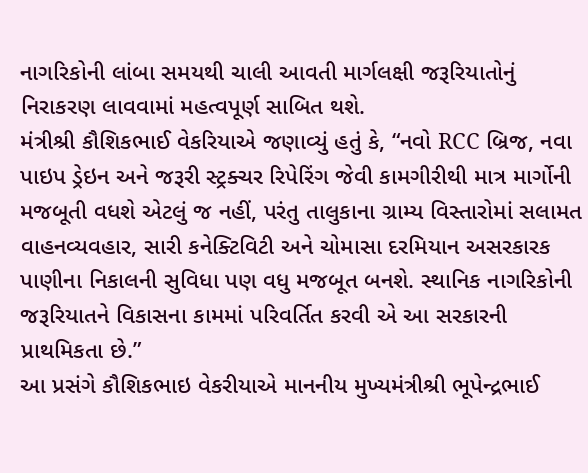નાગરિકોની લાંબા સમયથી ચાલી આવતી માર્ગલક્ષી જરૂરિયાતોનું નિરાકરણ લાવવામાં મહત્વપૂર્ણ સાબિત થશે.
મંત્રીશ્રી કૌશિકભાઈ વેકરિયાએ જણાવ્યું હતું કે, “નવો RCC બ્રિજ, નવા પાઇપ ડ્રેઇન અને જરૂરી સ્ટ્રક્ચર રિપેરિંગ જેવી કામગીરીથી માત્ર માર્ગોની મજબૂતી વધશે એટલું જ નહીં, પરંતુ તાલુકાના ગ્રામ્ય વિસ્તારોમાં સલામત વાહનવ્યવહાર, સારી કનેક્ટિવિટી અને ચોમાસા દરમિયાન અસરકારક પાણીના નિકાલની સુવિધા પણ વધુ મજબૂત બનશે. સ્થાનિક નાગરિકોની જરૂરિયાતને વિકાસના કામમાં પરિવર્તિત કરવી એ આ સરકારની પ્રાથમિકતા છે.”
આ પ્રસંગે કૌશિકભાઇ વેકરીયાએ માનનીય મુખ્યમંત્રીશ્રી ભૂપેન્દ્રભાઈ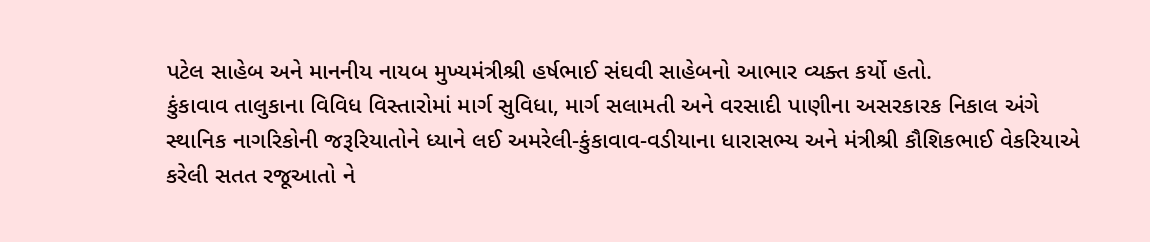પટેલ સાહેબ અને માનનીય નાયબ મુખ્યમંત્રીશ્રી હર્ષભાઈ સંઘવી સાહેબનો આભાર વ્યક્ત કર્યો હતો.
કુંકાવાવ તાલુકાના વિવિધ વિસ્તારોમાં માર્ગ સુવિધા, માર્ગ સલામતી અને વરસાદી પાણીના અસરકારક નિકાલ અંગે સ્થાનિક નાગરિકોની જરૂરિયાતોને ધ્યાને લઈ અમરેલી-કુંકાવાવ-વડીયાના ધારાસભ્ય અને મંત્રીશ્રી કૌશિકભાઈ વેકરિયાએ કરેલી સતત રજૂઆતો ને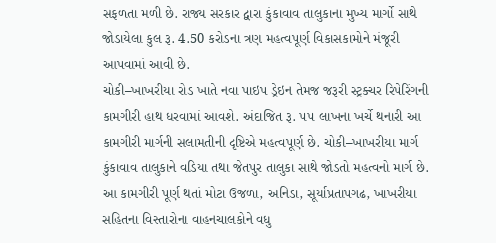સફળતા મળી છે. રાજ્ય સરકાર દ્વારા કુંકાવાવ તાલુકાના મુખ્ય માર્ગો સાથે જોડાયેલા કુલ રૂ. 4.50 કરોડના ત્રણ મહત્વપૂર્ણ વિકાસકામોને મંજૂરી આપવામાં આવી છે.
ચોકી–ખાખરીયા રોડ ખાતે નવા પાઇપ ડ્રેઇન તેમજ જરૂરી સ્ટ્રક્ચર રિપેરિંગની કામગીરી હાથ ધરવામાં આવશે. અંદાજિત રૂ. ૫૫ લાખના ખર્ચે થનારી આ કામગીરી માર્ગની સલામતીની દૃષ્ટિએ મહત્વપૂર્ણ છે. ચોકી–ખાખરીયા માર્ગ કુંકાવાવ તાલુકાને વડિયા તથા જેતપુર તાલુકા સાથે જોડતો મહત્વનો માર્ગ છે. આ કામગીરી પૂર્ણ થતાં મોટા ઉજળા, અનિડા, સૂર્યાપ્રતાપગઢ, ખાખરીયા સહિતના વિસ્તારોના વાહનચાલકોને વધુ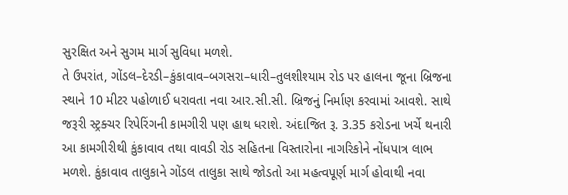સુરક્ષિત અને સુગમ માર્ગ સુવિધા મળશે.
તે ઉપરાંત, ગોંડલ–દેરડી–કુંકાવાવ–બગસરા–ધારી–તુલશીશ્યામ રોડ પર હાલના જૂના બ્રિજના સ્થાને 10 મીટર પહોળાઈ ધરાવતા નવા આર.સી.સી. બ્રિજનું નિર્માણ કરવામાં આવશે. સાથે જરૂરી સ્ટ્રક્ચર રિપેરિંગની કામગીરી પણ હાથ ધરાશે. અંદાજિત રૂ. 3.35 કરોડના ખર્ચે થનારી આ કામગીરીથી કુંકાવાવ તથા વાવડી રોડ સહિતના વિસ્તારોના નાગરિકોને નોંધપાત્ર લાભ મળશે. કુંકાવાવ તાલુકાને ગોંડલ તાલુકા સાથે જોડતો આ મહત્વપૂર્ણ માર્ગ હોવાથી નવા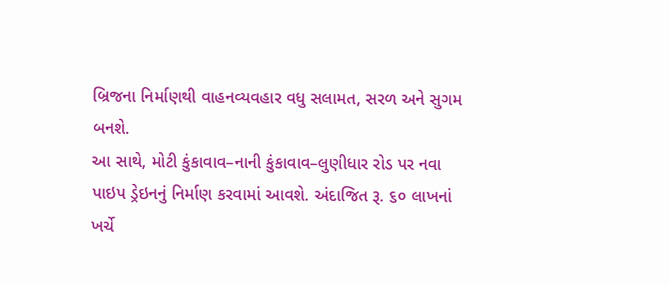બ્રિજના નિર્માણથી વાહનવ્યવહાર વધુ સલામત, સરળ અને સુગમ બનશે.
આ સાથે, મોટી કુંકાવાવ–નાની કુંકાવાવ–લુણીધાર રોડ પર નવા પાઇપ ડ્રેઇનનું નિર્માણ કરવામાં આવશે. અંદાજિત રૂ. ૬૦ લાખનાં ખર્ચે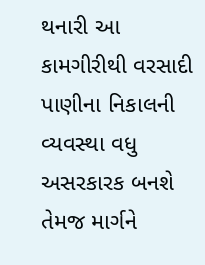થનારી આ કામગીરીથી વરસાદી પાણીના નિકાલની વ્યવસ્થા વધુ અસરકારક બનશે તેમજ માર્ગને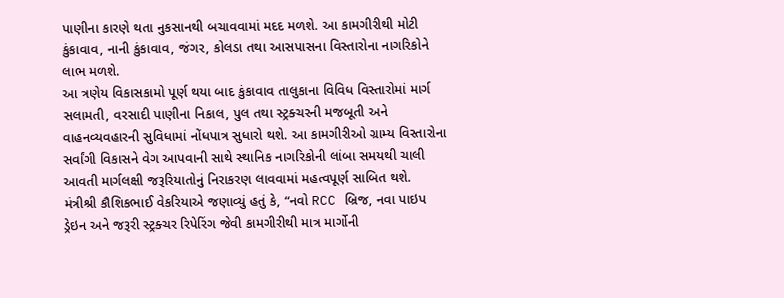પાણીના કારણે થતા નુકસાનથી બચાવવામાં મદદ મળશે. આ કામગીરીથી મોટી કુંકાવાવ, નાની કુંકાવાવ, જંગર, કોલડા તથા આસપાસના વિસ્તારોના નાગરિકોને લાભ મળશે.
આ ત્રણેય વિકાસકામો પૂર્ણ થયા બાદ કુંકાવાવ તાલુકાના વિવિધ વિસ્તારોમાં માર્ગ સલામતી, વરસાદી પાણીના નિકાલ, પુલ તથા સ્ટ્રક્ચરની મજબૂતી અને વાહનવ્યવહારની સુવિધામાં નોંધપાત્ર સુધારો થશે. આ કામગીરીઓ ગ્રામ્ય વિસ્તારોના સર્વાંગી વિકાસને વેગ આપવાની સાથે સ્થાનિક નાગરિકોની લાંબા સમયથી ચાલી આવતી માર્ગલક્ષી જરૂરિયાતોનું નિરાકરણ લાવવામાં મહત્વપૂર્ણ સાબિત થશે.
મંત્રીશ્રી કૌશિકભાઈ વેકરિયાએ જણાવ્યું હતું કે, “નવો RCC બ્રિજ, નવા પાઇપ ડ્રેઇન અને જરૂરી સ્ટ્રક્ચર રિપેરિંગ જેવી કામગીરીથી માત્ર માર્ગોની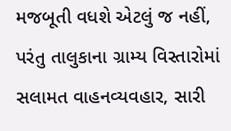મજબૂતી વધશે એટલું જ નહીં, પરંતુ તાલુકાના ગ્રામ્ય વિસ્તારોમાં સલામત વાહનવ્યવહાર, સારી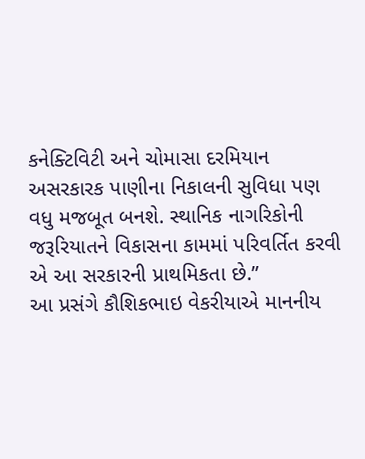કનેક્ટિવિટી અને ચોમાસા દરમિયાન અસરકારક પાણીના નિકાલની સુવિધા પણ વધુ મજબૂત બનશે. સ્થાનિક નાગરિકોની જરૂરિયાતને વિકાસના કામમાં પરિવર્તિત કરવી એ આ સરકારની પ્રાથમિકતા છે.”
આ પ્રસંગે કૌશિકભાઇ વેકરીયાએ માનનીય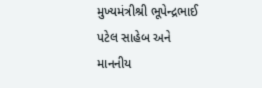મુખ્યમંત્રીશ્રી ભૂપેન્દ્રભાઈ પટેલ સાહેબ અને માનનીય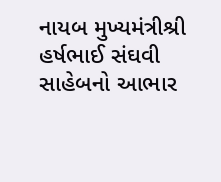નાયબ મુખ્યમંત્રીશ્રી હર્ષભાઈ સંઘવી સાહેબનો આભાર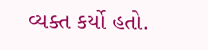વ્યક્ત કર્યો હતો.